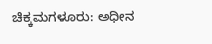ಚಿಕ್ಕಮಗಳೂರು: ಅಧೀನ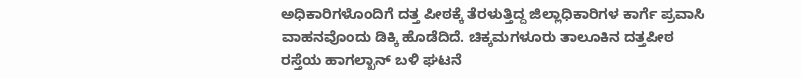ಅಧಿಕಾರಿಗಳೊಂದಿಗೆ ದತ್ತ ಪೀಠಕ್ಕೆ ತೆರಳುತ್ತಿದ್ದ ಜಿಲ್ಲಾಧಿಕಾರಿಗಳ ಕಾರ್ಗೆ ಪ್ರವಾಸಿ ವಾಹನವೊಂದು ಡಿಕ್ಕಿ ಹೊಡೆದಿದೆ. ಚಿಕ್ಕಮಗಳೂರು ತಾಲೂಕಿನ ದತ್ತಪೀಠ ರಸ್ತೆಯ ಹಾಗಲ್ಖಾನ್ ಬಳಿ ಘಟನೆ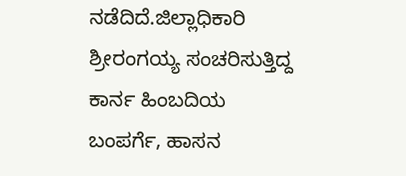ನಡೆದಿದೆ.ಜಿಲ್ಲಾಧಿಕಾರಿ ಶ್ರೀರಂಗಯ್ಯ ಸಂಚರಿಸುತ್ತಿದ್ದ ಕಾರ್ನ ಹಿಂಬದಿಯ ಬಂಪರ್ಗೆ, ಹಾಸನ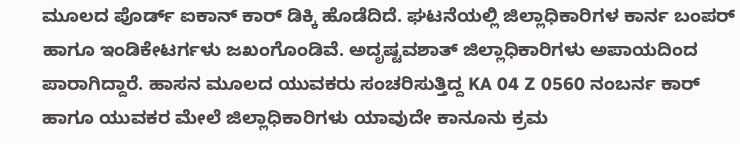ಮೂಲದ ಪೊರ್ಡ್ ಐಕಾನ್ ಕಾರ್ ಡಿಕ್ಕಿ ಹೊಡೆದಿದೆ. ಘಟನೆಯಲ್ಲಿ ಜಿಲ್ಲಾಧಿಕಾರಿಗಳ ಕಾರ್ನ ಬಂಪರ್ ಹಾಗೂ ಇಂಡಿಕೇಟರ್ಗಳು ಜಖಂಗೊಂಡಿವೆ. ಅದೃಷ್ಟವಶಾತ್ ಜಿಲ್ಲಾಧಿಕಾರಿಗಳು ಅಪಾಯದಿಂದ ಪಾರಾಗಿದ್ದಾರೆ. ಹಾಸನ ಮೂಲದ ಯುವಕರು ಸಂಚರಿಸುತ್ತಿದ್ದ KA 04 Z 0560 ನಂಬರ್ನ ಕಾರ್ ಹಾಗೂ ಯುವಕರ ಮೇಲೆ ಜಿಲ್ಲಾಧಿಕಾರಿಗಳು ಯಾವುದೇ ಕಾನೂನು ಕ್ರಮ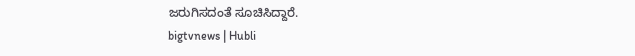ಜರುಗಿಸದಂತೆ ಸೂಚಿಸಿದ್ದಾರೆ.
bigtvnews | Hubli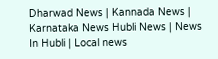Dharwad News | Kannada News | Karnataka News Hubli News | News In Hubli | Local news